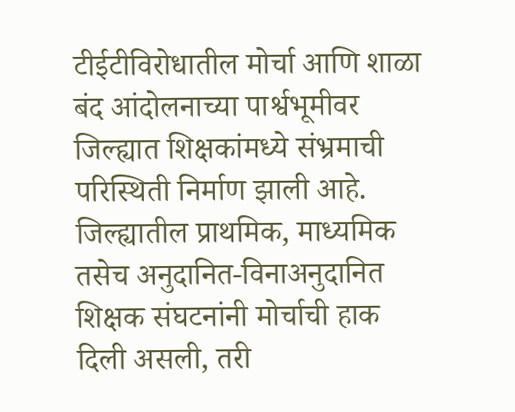टीईटीविरोधातील मोर्चा आणि शाळा बंद आंदोलनाच्या पार्श्वभूमीवर जिल्ह्यात शिक्षकांमध्ये संभ्रमाची परिस्थिती निर्माण झाली आहे. जिल्ह्यातील प्राथमिक, माध्यमिक तसेच अनुदानित-विनाअनुदानित शिक्षक संघटनांनी मोर्चाची हाक दिली असली, तरी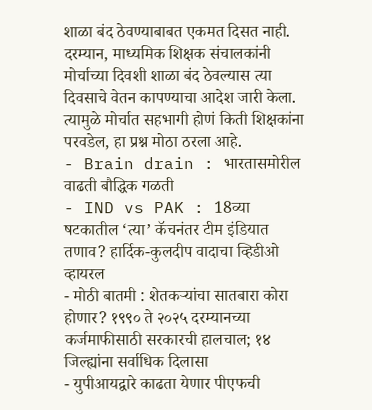शाळा बंद ठेवण्याबाबत एकमत दिसत नाही.
दरम्यान, माध्यमिक शिक्षक संचालकांनी मोर्चाच्या दिवशी शाळा बंद ठेवल्यास त्या दिवसाचे वेतन कापण्याचा आदेश जारी केला. त्यामुळे मोर्चात सहभागी होणं किती शिक्षकांना परवडेल, हा प्रश्न मोठा ठरला आहे.
- Brain drain : भारतासमोरील वाढती बौद्धिक गळती
- IND vs PAK : 18व्या षटकातील ‘त्या’ कॅचनंतर टीम इंडियात तणाव? हार्दिक-कुलदीप वादाचा व्हिडीओ व्हायरल
- मोठी बातमी : शेतकऱ्यांचा सातबारा कोरा होणार? १९९० ते २०२५ दरम्यानच्या कर्जमाफीसाठी सरकारची हालचाल; १४ जिल्ह्यांना सर्वाधिक दिलासा
- युपीआयद्वारे काढता येणार पीएफची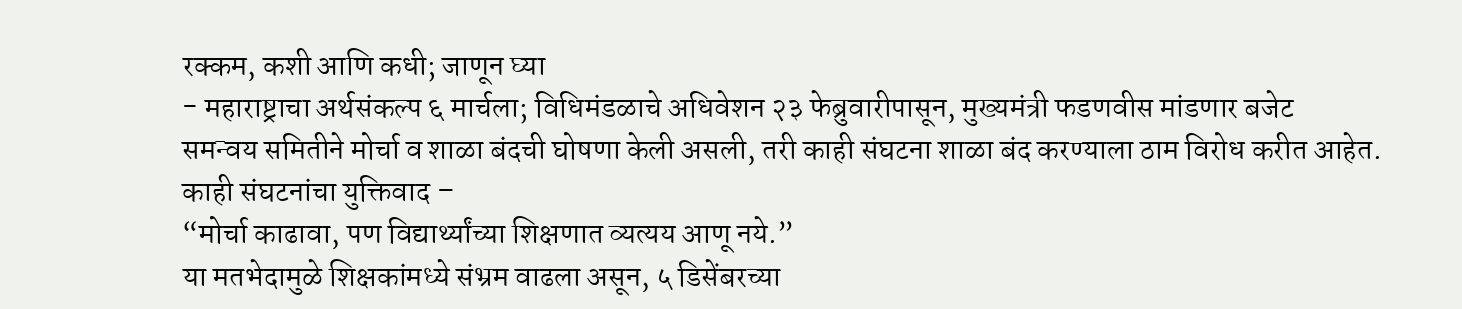रक्कम, कशी आणि कधी; जाणून घ्या
- महाराष्ट्राचा अर्थसंकल्प ६ मार्चला; विधिमंडळाचे अधिवेशन २३ फेब्रुवारीपासून, मुख्यमंत्री फडणवीस मांडणार बजेट
समन्वय समितीने मोर्चा व शाळा बंदची घोषणा केली असली, तरी काही संघटना शाळा बंद करण्याला ठाम विरोध करीत आहेत.
काही संघटनांचा युक्तिवाद –
“मोर्चा काढावा, पण विद्यार्थ्यांच्या शिक्षणात व्यत्यय आणू नये.”
या मतभेदामुळे शिक्षकांमध्ये संभ्रम वाढला असून, ५ डिसेंबरच्या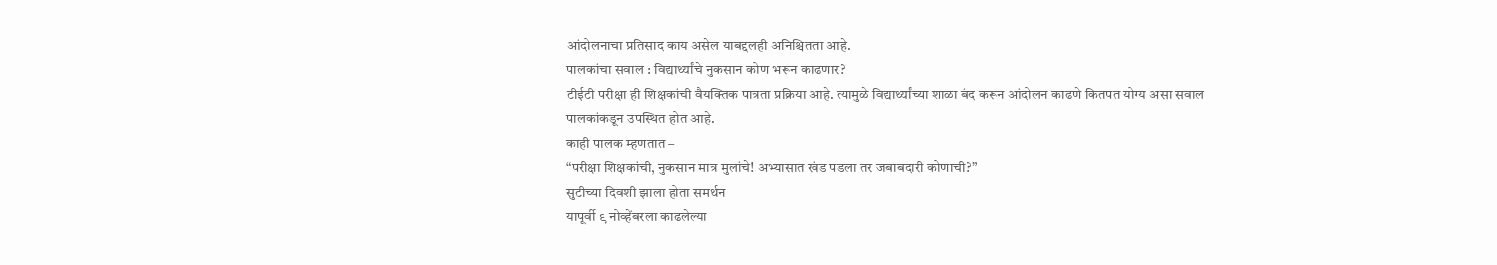आंदोलनाचा प्रतिसाद काय असेल याबद्दलही अनिश्चितता आहे.
पालकांचा सवाल : विद्यार्थ्यांचे नुकसान कोण भरून काढणार?
टीईटी परीक्षा ही शिक्षकांची वैयक्तिक पात्रता प्रक्रिया आहे. त्यामुळे विद्यार्थ्यांच्या शाळा बंद करून आंदोलन काढणे कितपत योग्य असा सवाल पालकांकडून उपस्थित होत आहे.
काही पालक म्हणतात –
“परीक्षा शिक्षकांची, नुकसान मात्र मुलांचे! अभ्यासात खंड पडला तर जबाबदारी कोणाची?”
सुटीच्या दिवशी झाला होता समर्थन
यापूर्वी ९ नोव्हेंबरला काढलेल्या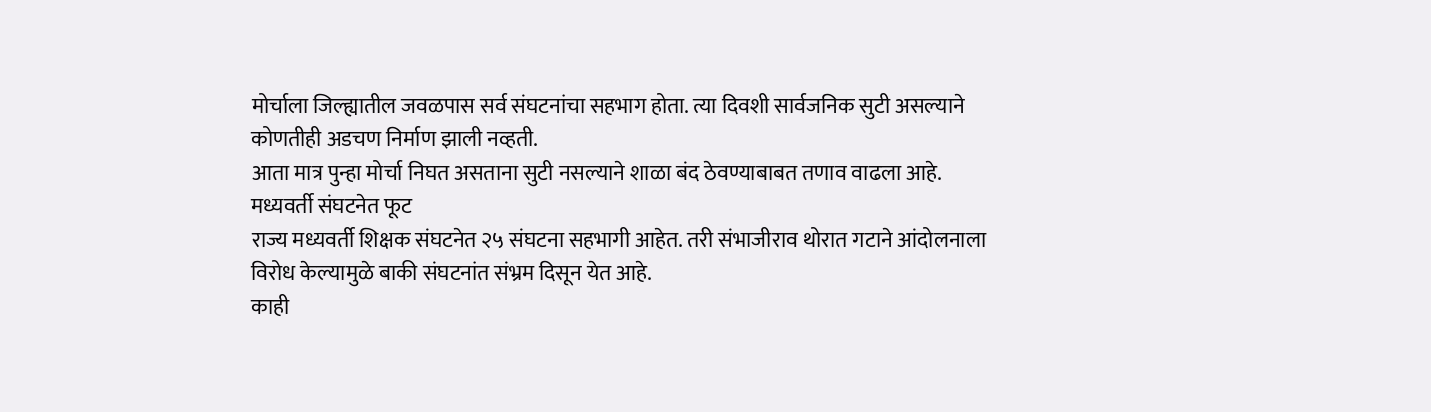मोर्चाला जिल्ह्यातील जवळपास सर्व संघटनांचा सहभाग होता. त्या दिवशी सार्वजनिक सुटी असल्याने कोणतीही अडचण निर्माण झाली नव्हती.
आता मात्र पुन्हा मोर्चा निघत असताना सुटी नसल्याने शाळा बंद ठेवण्याबाबत तणाव वाढला आहे.
मध्यवर्ती संघटनेत फूट
राज्य मध्यवर्ती शिक्षक संघटनेत २५ संघटना सहभागी आहेत. तरी संभाजीराव थोरात गटाने आंदोलनाला विरोध केल्यामुळे बाकी संघटनांत संभ्रम दिसून येत आहे.
काही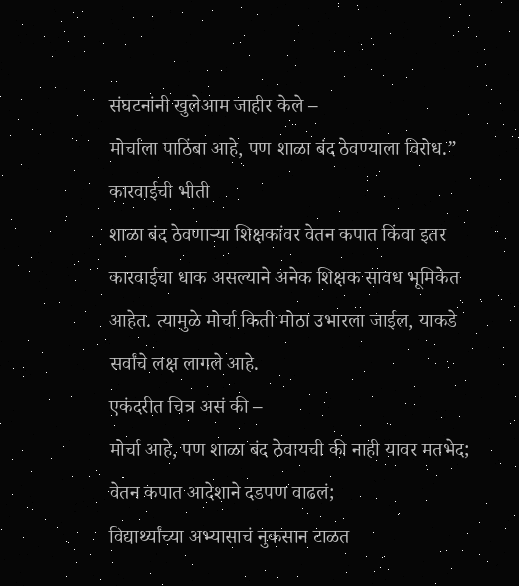संघटनांनी खुलेआम जाहीर केले –
मोर्चाला पाठिंबा आहे, पण शाळा बंद ठेवण्याला विरोध.”
कारवाईची भीती
शाळा बंद ठेवणाऱ्या शिक्षकांवर वेतन कपात किंवा इतर कारवाईचा धाक असल्याने अनेक शिक्षक सावध भूमिकेत आहेत. त्यामुळे मोर्चा किती मोठा उभारला जाईल, याकडे सर्वांचे लक्ष लागले आहे.
एकंदरीत चित्र असं की –
मोर्चा आहे, पण शाळा बंद ठेवायची की नाही यावर मतभेद;
वेतन कपात आदेशाने दडपण वाढलं;
विद्यार्थ्यांच्या अभ्यासाचं नुकसान टाळत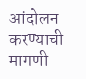आंदोलन करण्याची मागणी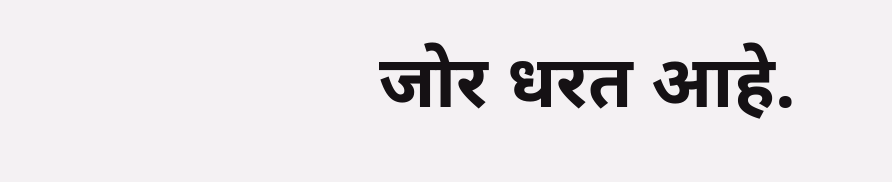जोर धरत आहे.